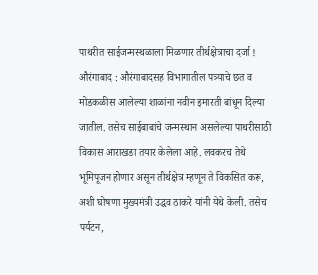पाथरीत साईजन्मस्थळाला मिळणार तीर्थक्षेत्राचा दर्जा ! औरंगाबाद : औरंगाबादसह विभागातील पत्र्याचे छत व मोडकळीस आलेल्या शाळांना नवीन इमारती बांधून दिल्या जातील. तसेच साईबाबांचे जन्मस्थान असलेल्या पाथरीसाठी विकास आराखडा तयार केलेला आहे. लवकरच तेथे भूमिपूजन होणार असून तीर्थक्षेत्र म्हणून ते विकसित करू, अशी घोषणा मुख्यमंत्री उद्धव ठाकरे यांनी येथे केली. तसेच पर्यटन,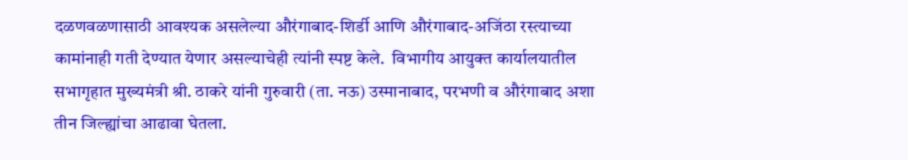दळणवळणासाठी आवश्‍यक असलेल्या औरंगाबाद-शिर्डी आणि औरंगाबाद-अजिंठा रस्त्याच्या कामांनाही गती देण्यात येणार असल्याचेही त्यांनी स्पष्ट केले.  विभागीय आयुक्‍त कार्यालयातील सभागृहात मुख्यमंत्री श्री. ठाकरे यांनी गुरुवारी (ता. नऊ) उस्मानाबाद, परभणी व औरंगाबाद अशा तीन जिल्ह्यांचा आढावा घेतला.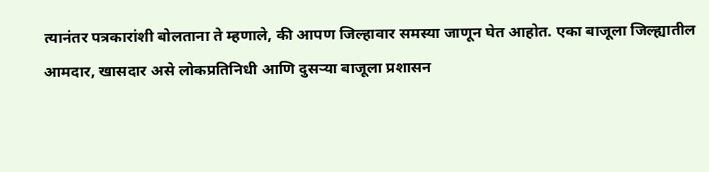त्यानंतर पत्रकारांशी बोलताना ते म्हणाले, की आपण जिल्हावार समस्या जाणून घेत आहोत. एका बाजूला जिल्ह्यातील आमदार, खासदार असे लोकप्रतिनिधी आणि दुसऱ्या बाजूला प्रशासन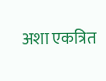अशा एकत्रित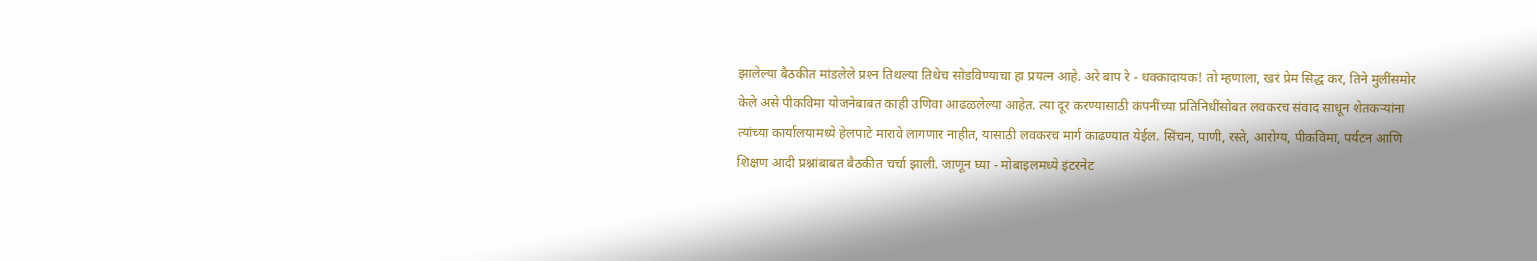झालेल्या बैठकीत मांडलेले प्रश्‍न तिथल्या तिथेच सोडविण्याचा हा प्रयत्न आहे. अरे बाप रे - धक्कादायक! तो म्हणाला, खरं प्रेम सिद्ध कर, तिने मुलींसमोर केले असे पीकविमा योजनेबाबत काही उणिवा आढळलेल्या आहेत. त्या दूर करण्यासाठी कंपनींच्या प्रतिनिधींसोबत लवकरच संवाद साधून शेतकऱ्यांना त्यांच्या कार्यालयामध्ये हेलपाटे मारावे लागणार नाहीत, यासाठी लवकरच मार्ग काढण्यात येईल. सिंचन, पाणी, रस्ते, आरोग्य, पीकविमा, पर्यटन आणि शिक्षण आदी प्रश्नांबाबत बैठकीत चर्चा झाली. जाणून घ्या - मोबाइलमध्ये इंटरनेट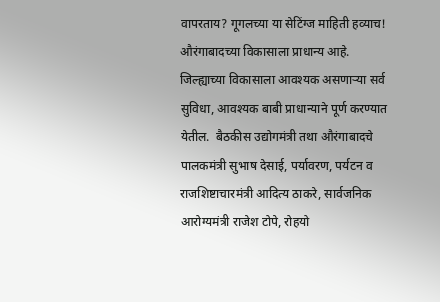वापरताय? गूगलच्या या सेटिंग्ज माहिती हव्याच!  औरंगाबादच्या विकासाला प्राधान्य आहे. जिल्ह्याच्या विकासाला आवश्‍यक असणाऱ्या सर्व सुविधा, आवश्‍यक बाबी प्राधान्याने पूर्ण करण्यात येतील.  बैठकीस उद्योगमंत्री तथा औरंगाबादचे पालकमंत्री सुभाष देसाई, पर्यावरण, पर्यटन व राजशिष्टाचारमंत्री आदित्य ठाकरे, सार्वजनिक आरोग्यमंत्री राजेश टोपे, रोहयो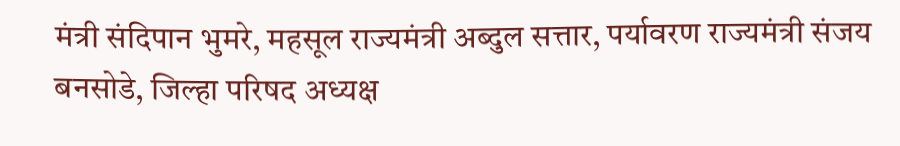मंत्री संदिपान भुमरे, महसूल राज्यमंत्री अब्दुल सत्तार, पर्यावरण राज्यमंत्री संजय बनसोडे, जिल्हा परिषद अध्यक्ष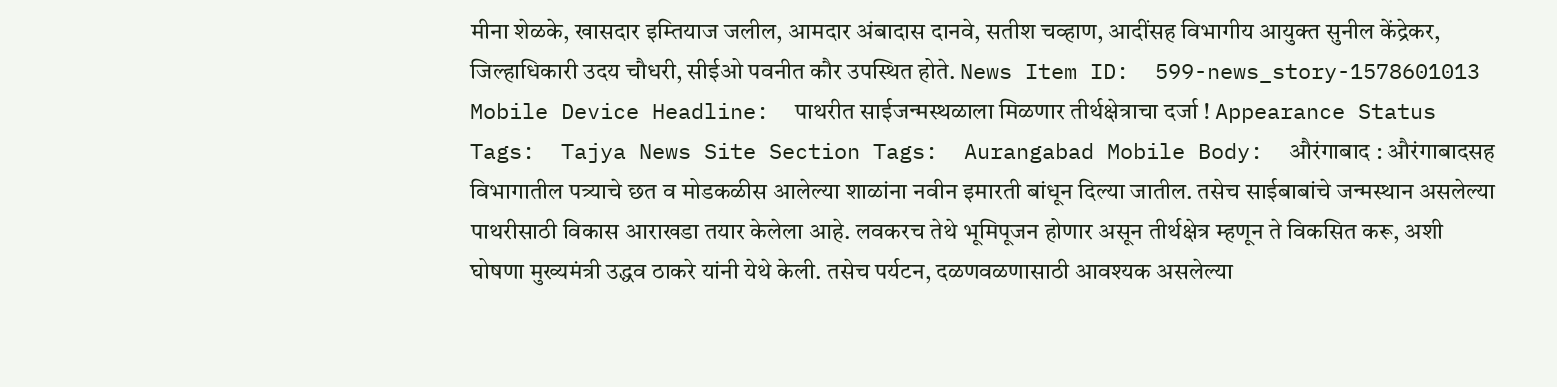मीना शेळके, खासदार इम्तियाज जलील, आमदार अंबादास दानवे, सतीश चव्हाण, आदींसह विभागीय आयुक्त सुनील केंद्रेकर, जिल्हाधिकारी उदय चौधरी, सीईओ पवनीत कौर उपस्थित होते. News Item ID:  599-news_story-1578601013 Mobile Device Headline:  पाथरीत साईजन्मस्थळाला मिळणार तीर्थक्षेत्राचा दर्जा ! Appearance Status Tags:  Tajya News Site Section Tags:  Aurangabad Mobile Body:  औरंगाबाद : औरंगाबादसह विभागातील पत्र्याचे छत व मोडकळीस आलेल्या शाळांना नवीन इमारती बांधून दिल्या जातील. तसेच साईबाबांचे जन्मस्थान असलेल्या पाथरीसाठी विकास आराखडा तयार केलेला आहे. लवकरच तेथे भूमिपूजन होणार असून तीर्थक्षेत्र म्हणून ते विकसित करू, अशी घोषणा मुख्यमंत्री उद्धव ठाकरे यांनी येथे केली. तसेच पर्यटन, दळणवळणासाठी आवश्‍यक असलेल्या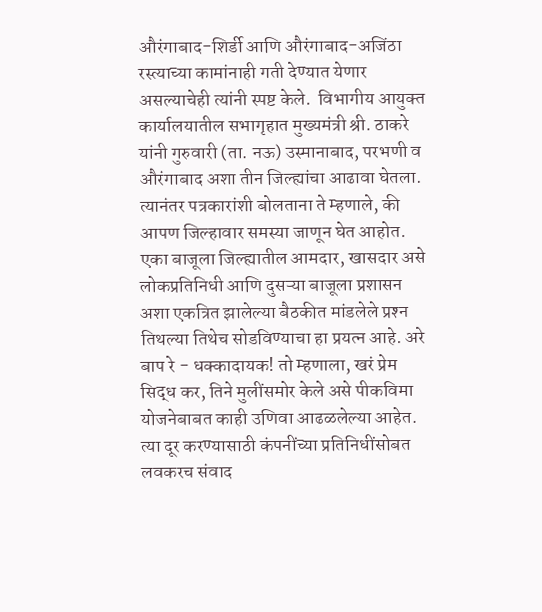औरंगाबाद-शिर्डी आणि औरंगाबाद-अजिंठा रस्त्याच्या कामांनाही गती देण्यात येणार असल्याचेही त्यांनी स्पष्ट केले.  विभागीय आयुक्‍त कार्यालयातील सभागृहात मुख्यमंत्री श्री. ठाकरे यांनी गुरुवारी (ता. नऊ) उस्मानाबाद, परभणी व औरंगाबाद अशा तीन जिल्ह्यांचा आढावा घेतला. त्यानंतर पत्रकारांशी बोलताना ते म्हणाले, की आपण जिल्हावार समस्या जाणून घेत आहोत. एका बाजूला जिल्ह्यातील आमदार, खासदार असे लोकप्रतिनिधी आणि दुसऱ्या बाजूला प्रशासन अशा एकत्रित झालेल्या बैठकीत मांडलेले प्रश्‍न तिथल्या तिथेच सोडविण्याचा हा प्रयत्न आहे. अरे बाप रे - धक्कादायक! तो म्हणाला, खरं प्रेम सिद्ध कर, तिने मुलींसमोर केले असे पीकविमा योजनेबाबत काही उणिवा आढळलेल्या आहेत. त्या दूर करण्यासाठी कंपनींच्या प्रतिनिधींसोबत लवकरच संवाद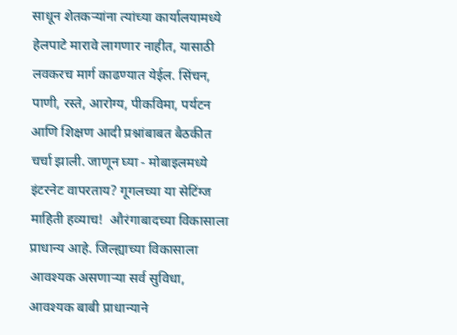साधून शेतकऱ्यांना त्यांच्या कार्यालयामध्ये हेलपाटे मारावे लागणार नाहीत, यासाठी लवकरच मार्ग काढण्यात येईल. सिंचन, पाणी, रस्ते, आरोग्य, पीकविमा, पर्यटन आणि शिक्षण आदी प्रश्नांबाबत बैठकीत चर्चा झाली. जाणून घ्या - मोबाइलमध्ये इंटरनेट वापरताय? गूगलच्या या सेटिंग्ज माहिती हव्याच!  औरंगाबादच्या विकासाला प्राधान्य आहे. जिल्ह्याच्या विकासाला आवश्‍यक असणाऱ्या सर्व सुविधा, आवश्‍यक बाबी प्राधान्याने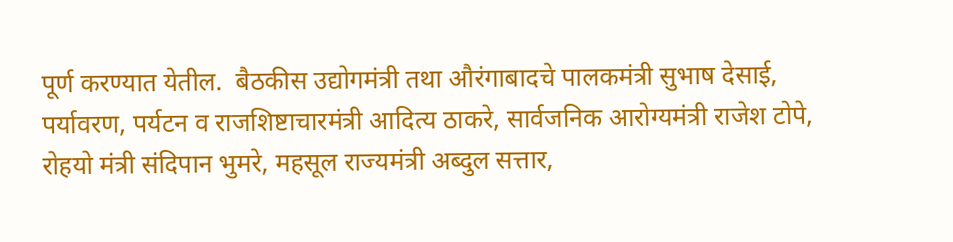पूर्ण करण्यात येतील.  बैठकीस उद्योगमंत्री तथा औरंगाबादचे पालकमंत्री सुभाष देसाई, पर्यावरण, पर्यटन व राजशिष्टाचारमंत्री आदित्य ठाकरे, सार्वजनिक आरोग्यमंत्री राजेश टोपे, रोहयो मंत्री संदिपान भुमरे, महसूल राज्यमंत्री अब्दुल सत्तार,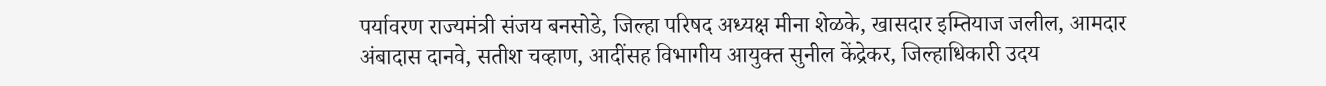पर्यावरण राज्यमंत्री संजय बनसोडे, जिल्हा परिषद अध्यक्ष मीना शेळके, खासदार इम्तियाज जलील, आमदार अंबादास दानवे, सतीश चव्हाण, आदींसह विभागीय आयुक्त सुनील केंद्रेकर, जिल्हाधिकारी उदय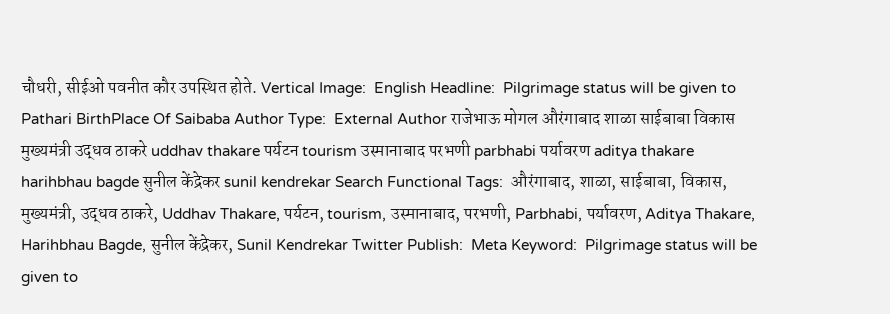चौधरी, सीईओ पवनीत कौर उपस्थित होते. Vertical Image:  English Headline:  Pilgrimage status will be given to Pathari BirthPlace Of Saibaba Author Type:  External Author राजेभाऊ मोगल औरंगाबाद शाळा साईबाबा विकास मुख्यमंत्री उद्धव ठाकरे uddhav thakare पर्यटन tourism उस्मानाबाद परभणी parbhabi पर्यावरण aditya thakare harihbhau bagde सुनील केंद्रेकर sunil kendrekar Search Functional Tags:  औरंगाबाद, शाळा, साईबाबा, विकास, मुख्यमंत्री, उद्धव ठाकरे, Uddhav Thakare, पर्यटन, tourism, उस्मानाबाद, परभणी, Parbhabi, पर्यावरण, Aditya Thakare, Harihbhau Bagde, सुनील केंद्रेकर, Sunil Kendrekar Twitter Publish:  Meta Keyword:  Pilgrimage status will be given to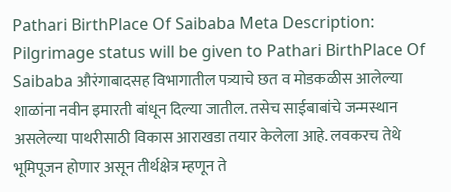Pathari BirthPlace Of Saibaba Meta Description:  Pilgrimage status will be given to Pathari BirthPlace Of Saibaba औरंगाबादसह विभागातील पत्र्याचे छत व मोडकळीस आलेल्या शाळांना नवीन इमारती बांधून दिल्या जातील. तसेच साईबाबांचे जन्मस्थान असलेल्या पाथरीसाठी विकास आराखडा तयार केलेला आहे. लवकरच तेथे भूमिपूजन होणार असून तीर्थक्षेत्र म्हणून ते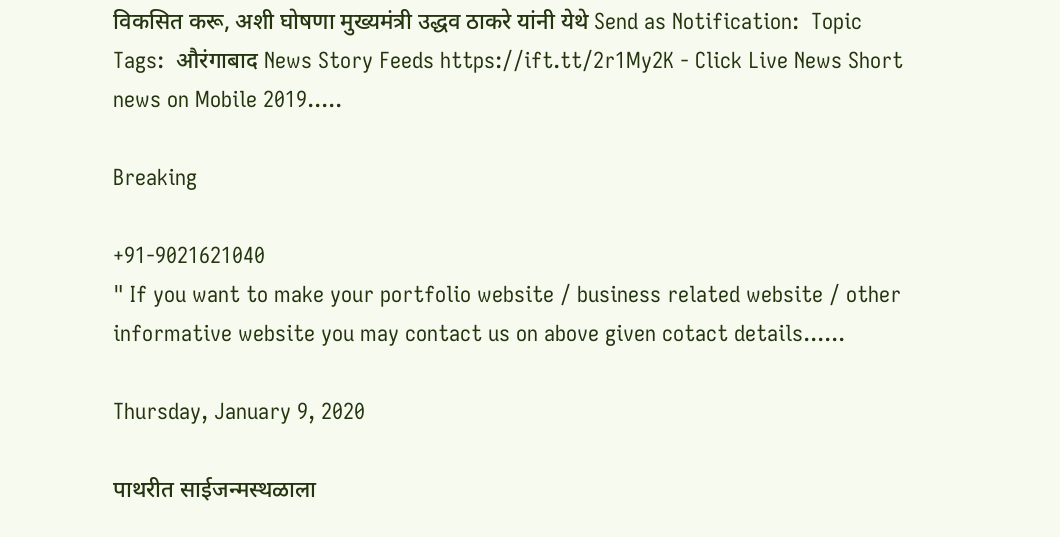विकसित करू, अशी घोषणा मुख्यमंत्री उद्धव ठाकरे यांनी येथे Send as Notification:  Topic Tags:  औरंगाबाद News Story Feeds https://ift.tt/2r1My2K - Click Live News Short news on Mobile 2019.....

Breaking

+91-9021621040
" If you want to make your portfolio website / business related website / other informative website you may contact us on above given cotact details......

Thursday, January 9, 2020

पाथरीत साईजन्मस्थळाला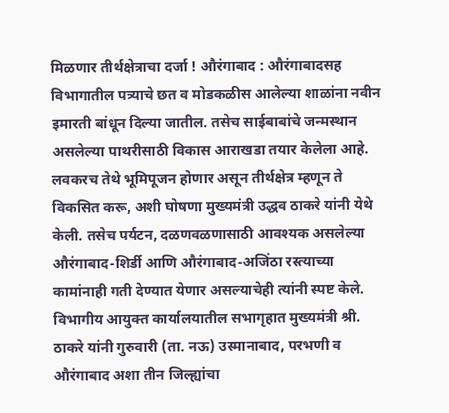मिळणार तीर्थक्षेत्राचा दर्जा ! औरंगाबाद : औरंगाबादसह विभागातील पत्र्याचे छत व मोडकळीस आलेल्या शाळांना नवीन इमारती बांधून दिल्या जातील. तसेच साईबाबांचे जन्मस्थान असलेल्या पाथरीसाठी विकास आराखडा तयार केलेला आहे. लवकरच तेथे भूमिपूजन होणार असून तीर्थक्षेत्र म्हणून ते विकसित करू, अशी घोषणा मुख्यमंत्री उद्धव ठाकरे यांनी येथे केली. तसेच पर्यटन, दळणवळणासाठी आवश्‍यक असलेल्या औरंगाबाद-शिर्डी आणि औरंगाबाद-अजिंठा रस्त्याच्या कामांनाही गती देण्यात येणार असल्याचेही त्यांनी स्पष्ट केले.  विभागीय आयुक्‍त कार्यालयातील सभागृहात मुख्यमंत्री श्री. ठाकरे यांनी गुरुवारी (ता. नऊ) उस्मानाबाद, परभणी व औरंगाबाद अशा तीन जिल्ह्यांचा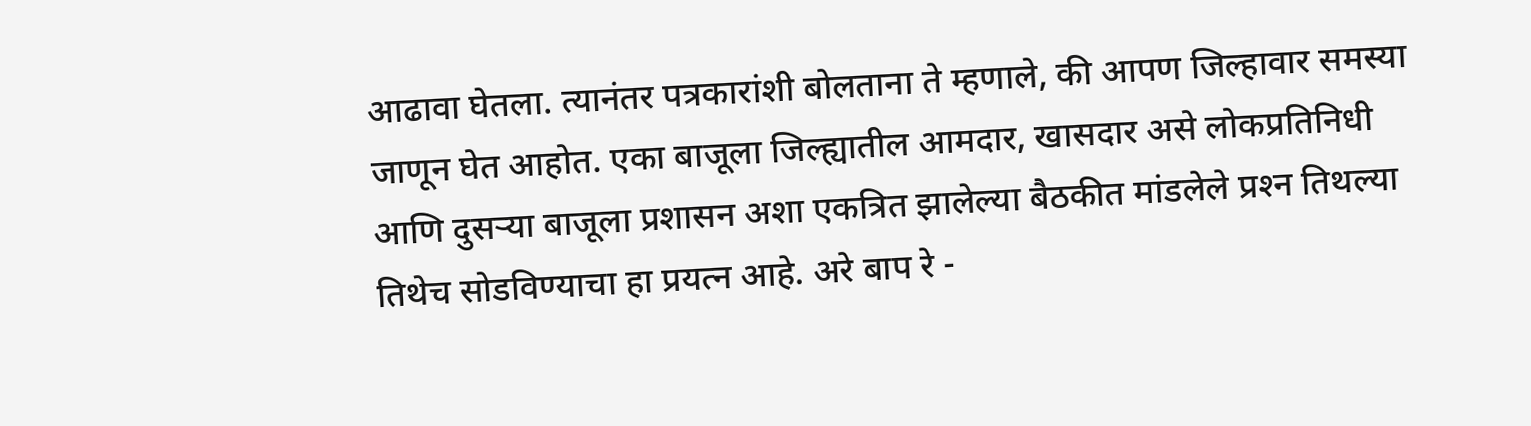आढावा घेतला. त्यानंतर पत्रकारांशी बोलताना ते म्हणाले, की आपण जिल्हावार समस्या जाणून घेत आहोत. एका बाजूला जिल्ह्यातील आमदार, खासदार असे लोकप्रतिनिधी आणि दुसऱ्या बाजूला प्रशासन अशा एकत्रित झालेल्या बैठकीत मांडलेले प्रश्‍न तिथल्या तिथेच सोडविण्याचा हा प्रयत्न आहे. अरे बाप रे -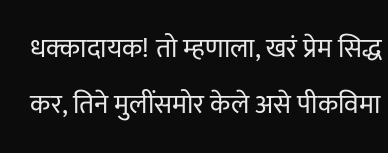धक्कादायक! तो म्हणाला, खरं प्रेम सिद्ध कर, तिने मुलींसमोर केले असे पीकविमा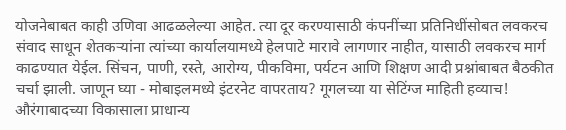योजनेबाबत काही उणिवा आढळलेल्या आहेत. त्या दूर करण्यासाठी कंपनींच्या प्रतिनिधींसोबत लवकरच संवाद साधून शेतकऱ्यांना त्यांच्या कार्यालयामध्ये हेलपाटे मारावे लागणार नाहीत, यासाठी लवकरच मार्ग काढण्यात येईल. सिंचन, पाणी, रस्ते, आरोग्य, पीकविमा, पर्यटन आणि शिक्षण आदी प्रश्नांबाबत बैठकीत चर्चा झाली. जाणून घ्या - मोबाइलमध्ये इंटरनेट वापरताय? गूगलच्या या सेटिंग्ज माहिती हव्याच!  औरंगाबादच्या विकासाला प्राधान्य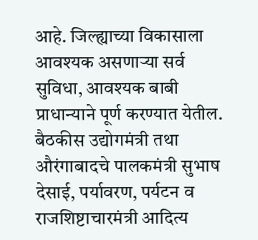आहे. जिल्ह्याच्या विकासाला आवश्‍यक असणाऱ्या सर्व सुविधा, आवश्‍यक बाबी प्राधान्याने पूर्ण करण्यात येतील.  बैठकीस उद्योगमंत्री तथा औरंगाबादचे पालकमंत्री सुभाष देसाई, पर्यावरण, पर्यटन व राजशिष्टाचारमंत्री आदित्य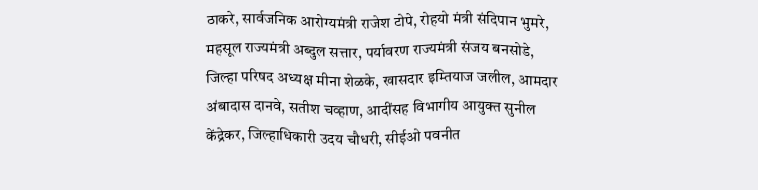ठाकरे, सार्वजनिक आरोग्यमंत्री राजेश टोपे, रोहयो मंत्री संदिपान भुमरे, महसूल राज्यमंत्री अब्दुल सत्तार, पर्यावरण राज्यमंत्री संजय बनसोडे, जिल्हा परिषद अध्यक्ष मीना शेळके, खासदार इम्तियाज जलील, आमदार अंबादास दानवे, सतीश चव्हाण, आदींसह विभागीय आयुक्त सुनील केंद्रेकर, जिल्हाधिकारी उदय चौधरी, सीईओ पवनीत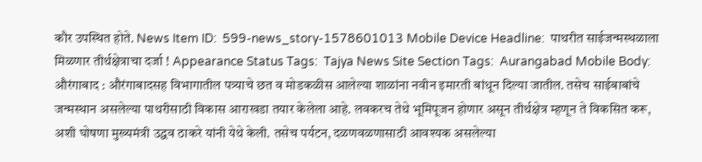कौर उपस्थित होते. News Item ID:  599-news_story-1578601013 Mobile Device Headline:  पाथरीत साईजन्मस्थळाला मिळणार तीर्थक्षेत्राचा दर्जा ! Appearance Status Tags:  Tajya News Site Section Tags:  Aurangabad Mobile Body:  औरंगाबाद : औरंगाबादसह विभागातील पत्र्याचे छत व मोडकळीस आलेल्या शाळांना नवीन इमारती बांधून दिल्या जातील. तसेच साईबाबांचे जन्मस्थान असलेल्या पाथरीसाठी विकास आराखडा तयार केलेला आहे. लवकरच तेथे भूमिपूजन होणार असून तीर्थक्षेत्र म्हणून ते विकसित करू, अशी घोषणा मुख्यमंत्री उद्धव ठाकरे यांनी येथे केली. तसेच पर्यटन, दळणवळणासाठी आवश्‍यक असलेल्या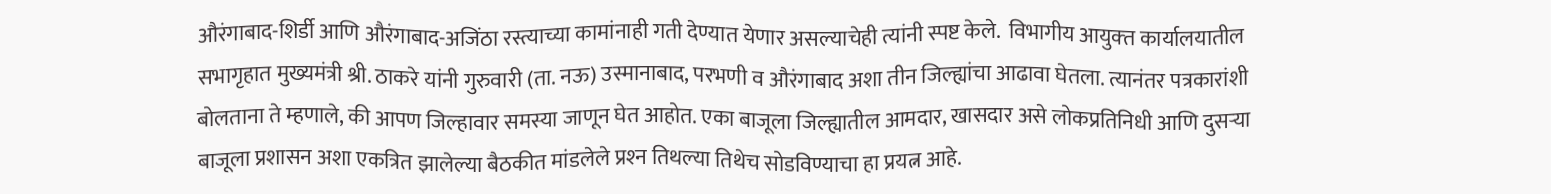औरंगाबाद-शिर्डी आणि औरंगाबाद-अजिंठा रस्त्याच्या कामांनाही गती देण्यात येणार असल्याचेही त्यांनी स्पष्ट केले.  विभागीय आयुक्‍त कार्यालयातील सभागृहात मुख्यमंत्री श्री. ठाकरे यांनी गुरुवारी (ता. नऊ) उस्मानाबाद, परभणी व औरंगाबाद अशा तीन जिल्ह्यांचा आढावा घेतला. त्यानंतर पत्रकारांशी बोलताना ते म्हणाले, की आपण जिल्हावार समस्या जाणून घेत आहोत. एका बाजूला जिल्ह्यातील आमदार, खासदार असे लोकप्रतिनिधी आणि दुसऱ्या बाजूला प्रशासन अशा एकत्रित झालेल्या बैठकीत मांडलेले प्रश्‍न तिथल्या तिथेच सोडविण्याचा हा प्रयत्न आहे.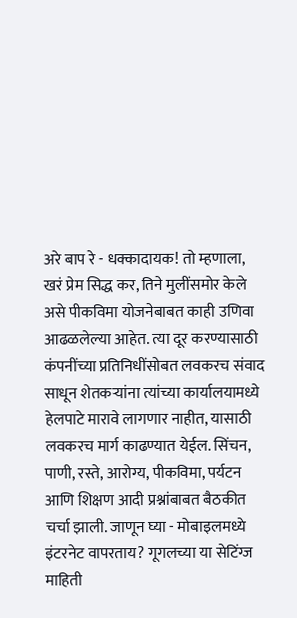अरे बाप रे - धक्कादायक! तो म्हणाला, खरं प्रेम सिद्ध कर, तिने मुलींसमोर केले असे पीकविमा योजनेबाबत काही उणिवा आढळलेल्या आहेत. त्या दूर करण्यासाठी कंपनींच्या प्रतिनिधींसोबत लवकरच संवाद साधून शेतकऱ्यांना त्यांच्या कार्यालयामध्ये हेलपाटे मारावे लागणार नाहीत, यासाठी लवकरच मार्ग काढण्यात येईल. सिंचन, पाणी, रस्ते, आरोग्य, पीकविमा, पर्यटन आणि शिक्षण आदी प्रश्नांबाबत बैठकीत चर्चा झाली. जाणून घ्या - मोबाइलमध्ये इंटरनेट वापरताय? गूगलच्या या सेटिंग्ज माहिती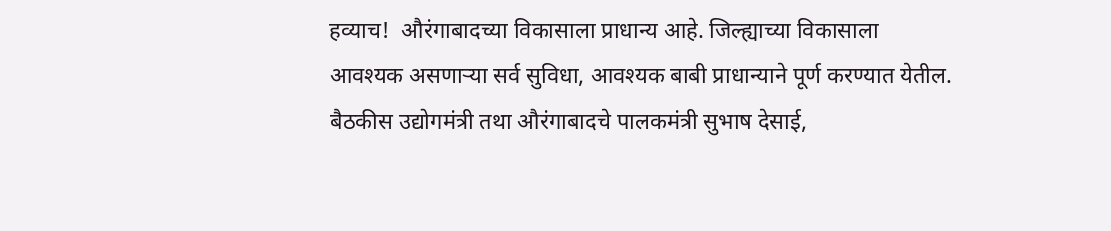हव्याच!  औरंगाबादच्या विकासाला प्राधान्य आहे. जिल्ह्याच्या विकासाला आवश्‍यक असणाऱ्या सर्व सुविधा, आवश्‍यक बाबी प्राधान्याने पूर्ण करण्यात येतील.  बैठकीस उद्योगमंत्री तथा औरंगाबादचे पालकमंत्री सुभाष देसाई,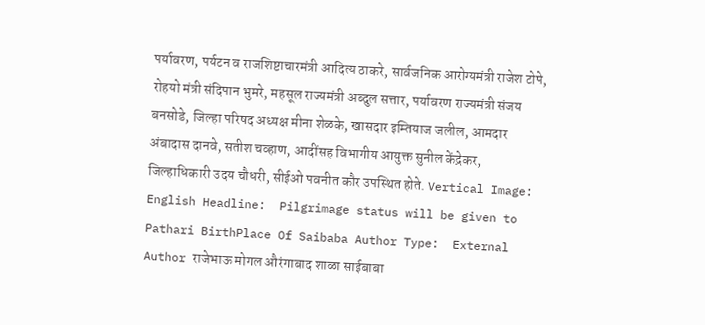पर्यावरण, पर्यटन व राजशिष्टाचारमंत्री आदित्य ठाकरे, सार्वजनिक आरोग्यमंत्री राजेश टोपे, रोहयो मंत्री संदिपान भुमरे, महसूल राज्यमंत्री अब्दुल सत्तार, पर्यावरण राज्यमंत्री संजय बनसोडे, जिल्हा परिषद अध्यक्ष मीना शेळके, खासदार इम्तियाज जलील, आमदार अंबादास दानवे, सतीश चव्हाण, आदींसह विभागीय आयुक्त सुनील केंद्रेकर, जिल्हाधिकारी उदय चौधरी, सीईओ पवनीत कौर उपस्थित होते. Vertical Image:  English Headline:  Pilgrimage status will be given to Pathari BirthPlace Of Saibaba Author Type:  External Author राजेभाऊ मोगल औरंगाबाद शाळा साईबाबा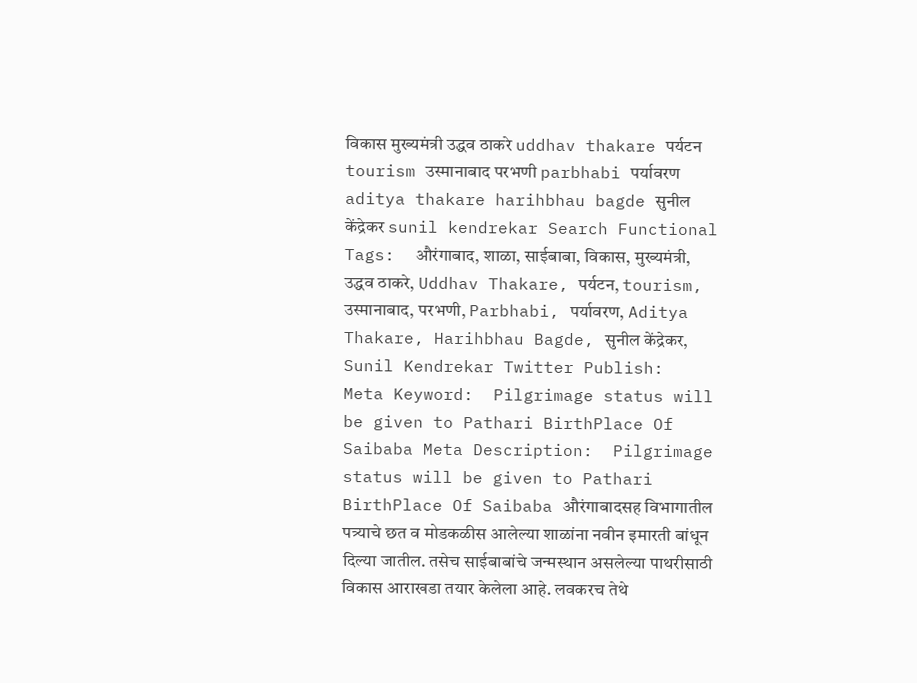विकास मुख्यमंत्री उद्धव ठाकरे uddhav thakare पर्यटन tourism उस्मानाबाद परभणी parbhabi पर्यावरण aditya thakare harihbhau bagde सुनील केंद्रेकर sunil kendrekar Search Functional Tags:  औरंगाबाद, शाळा, साईबाबा, विकास, मुख्यमंत्री, उद्धव ठाकरे, Uddhav Thakare, पर्यटन, tourism, उस्मानाबाद, परभणी, Parbhabi, पर्यावरण, Aditya Thakare, Harihbhau Bagde, सुनील केंद्रेकर, Sunil Kendrekar Twitter Publish:  Meta Keyword:  Pilgrimage status will be given to Pathari BirthPlace Of Saibaba Meta Description:  Pilgrimage status will be given to Pathari BirthPlace Of Saibaba औरंगाबादसह विभागातील पत्र्याचे छत व मोडकळीस आलेल्या शाळांना नवीन इमारती बांधून दिल्या जातील. तसेच साईबाबांचे जन्मस्थान असलेल्या पाथरीसाठी विकास आराखडा तयार केलेला आहे. लवकरच तेथे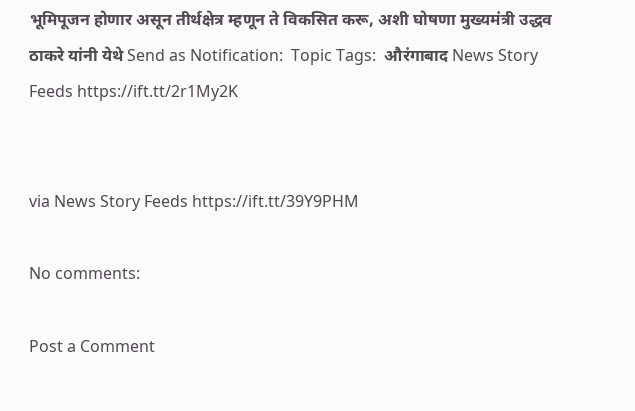भूमिपूजन होणार असून तीर्थक्षेत्र म्हणून ते विकसित करू, अशी घोषणा मुख्यमंत्री उद्धव ठाकरे यांनी येथे Send as Notification:  Topic Tags:  औरंगाबाद News Story Feeds https://ift.tt/2r1My2K


via News Story Feeds https://ift.tt/39Y9PHM

No comments:

Post a Comment